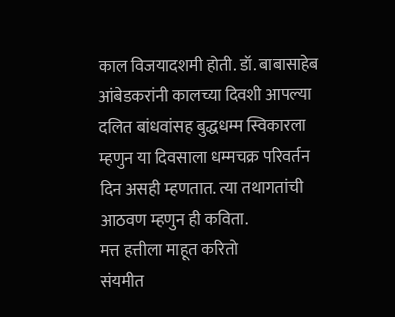काल विजयादशमी होती. डॉ. बाबासाहेब आंबेडकरांनी कालच्या दिवशी आपल्या दलित बांधवांसह बुद्धधम्म स्विकारला
म्हणुन या दिवसाला धम्मचक्र परिवर्तन दिन असही म्हणतात. त्या तथागतांची आठवण म्हणुन ही कविता.
मत्त हत्तीला माहूत करितो
संयमीत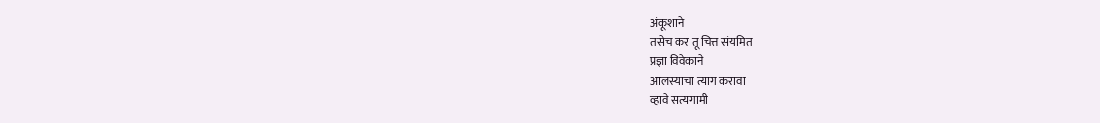अंकूशाने
तसेच कर तू चित्त संयमित
प्रज्ञा विवेकाने
आलस्याचा त्याग करावा
व्हावे सत्यगामी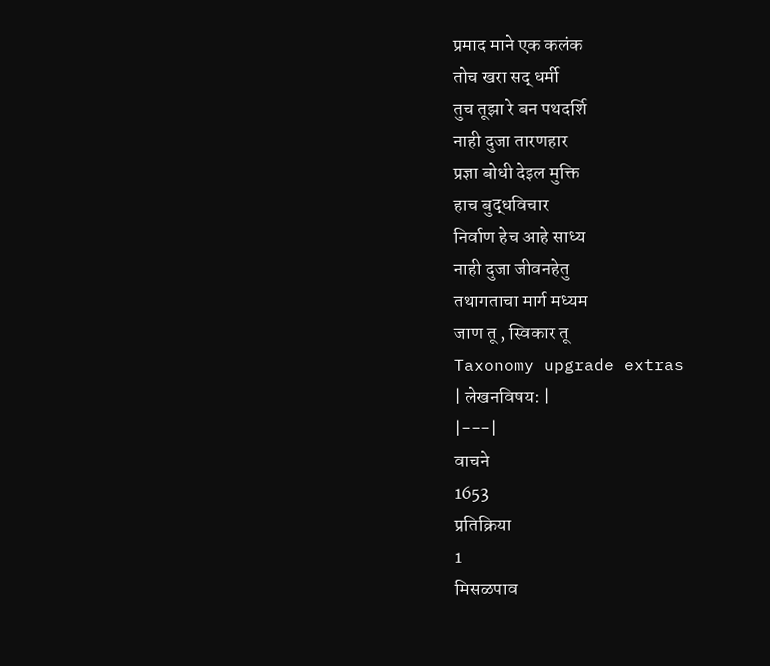प्रमाद माने एक कलंक
तोच खरा सद् धर्मी
तुच तूझा रे बन पथदर्शि
नाही दुजा तारणहार
प्रज्ञा बोधी देइल मुक्ति
हाच बुद्धविचार
निर्वाण हेच आहे साध्य
नाही दुजा जीवनहेतु
तथागताचा मार्ग मध्यम
जाण तू , स्विकार तू
Taxonomy upgrade extras
| लेखनविषय: |
|---|
वाचने
1653
प्रतिक्रिया
1
मिसळपाव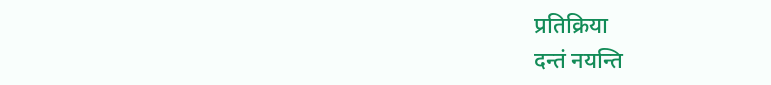प्रतिक्रिया
दन्तं नयन्ति